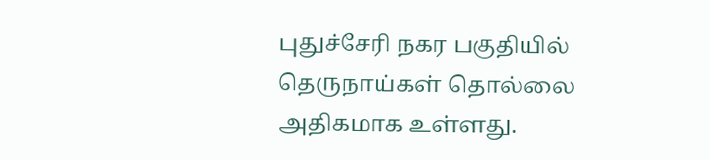புதுச்சேரி நகர பகுதியில் தெருநாய்கள் தொல்லை அதிகமாக உள்ளது.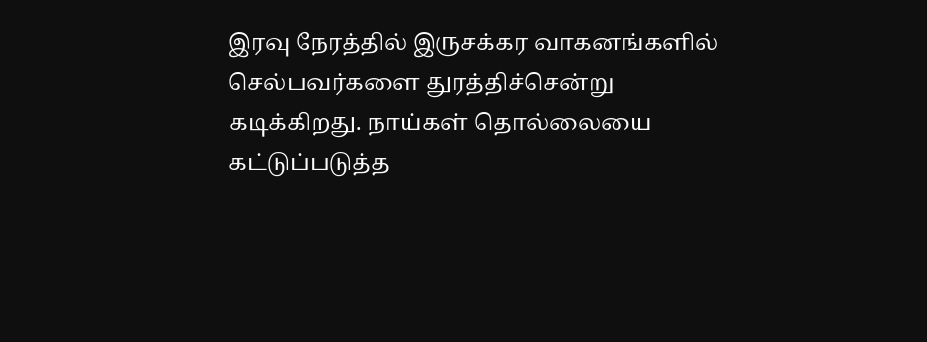இரவு நேரத்தில் இருசக்கர வாகனங்களில் செல்பவர்களை துரத்திச்சென்று கடிக்கிறது. நாய்கள் தொல்லையை கட்டுப்படுத்த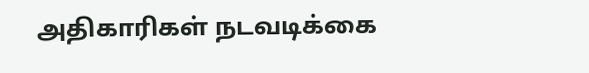அதிகாரிகள் நடவடிக்கை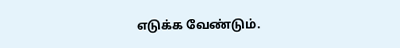எடுக்க வேண்டும்.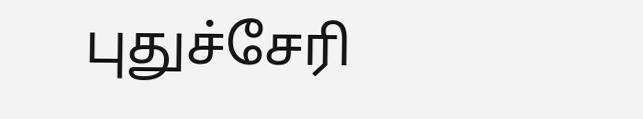புதுச்சேரி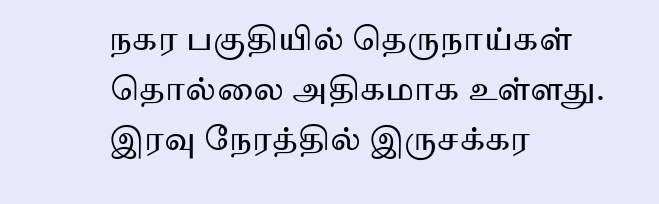நகர பகுதியில் தெருநாய்கள் தொல்லை அதிகமாக உள்ளது. இரவு நேரத்தில் இருசக்கர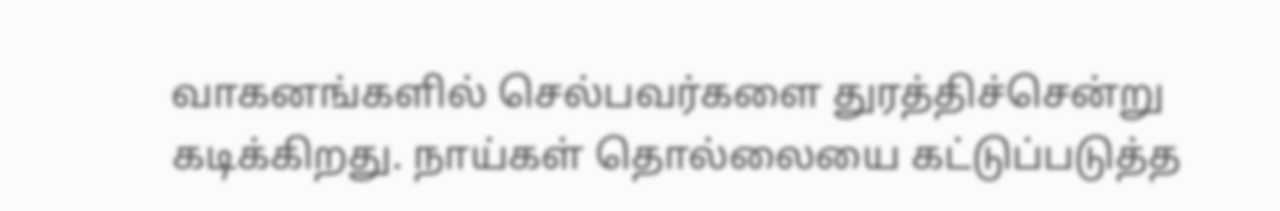வாகனங்களில் செல்பவர்களை துரத்திச்சென்று கடிக்கிறது. நாய்கள் தொல்லையை கட்டுப்படுத்த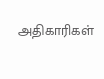அதிகாரிகள்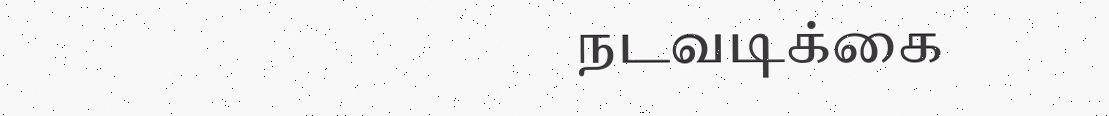நடவடிக்கை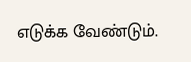எடுக்க வேண்டும்.